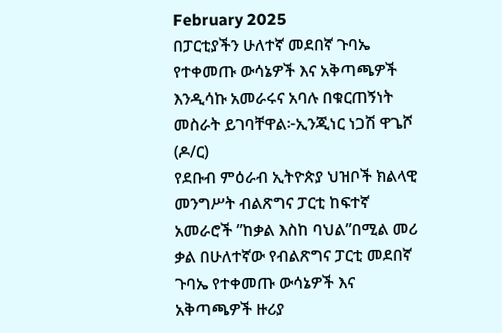February 2025
በፓርቲያችን ሁለተኛ መደበኛ ጉባኤ የተቀመጡ ውሳኔዎች እና አቅጣጫዎች እንዲሳኩ አመራሩና አባሉ በቁርጠኝነት መስራት ይገባቸዋል፦ኢንጂነር ነጋሽ ዋጌሾ (ዶ/ር)
የደቡብ ምዕራብ ኢትዮጵያ ህዝቦች ክልላዊ መንግሥት ብልጽግና ፓርቲ ከፍተኛ አመራሮች ”ከቃል እስከ ባህል”በሚል መሪ ቃል በሁለተኛው የብልጽግና ፓርቲ መደበኛ ጉባኤ የተቀመጡ ውሳኔዎች እና አቅጣጫዎች ዙሪያ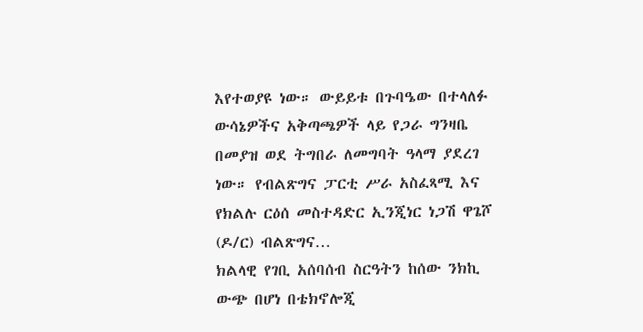እየተወያዩ ነው። ውይይቱ በጉባዔው በተላለፉ ውሳኔዎችና አቅጣጫዎች ላይ የጋራ ግንዛቤ በመያዝ ወደ ትግበራ ለመግባት ዓላማ ያደረገ ነው። የብልጽግና ፓርቲ ሥራ አስፈጻሚ እና የክልሉ ርዕሰ መስተዳድር ኢንጂነር ነጋሽ ዋጌሾ (ዶ/ር) ብልጽግና…
ክልላዊ የገቢ አሰባሰብ ስርዓትን ከሰው ንክኪ ውጭ በሆነ በቴክኖሎጂ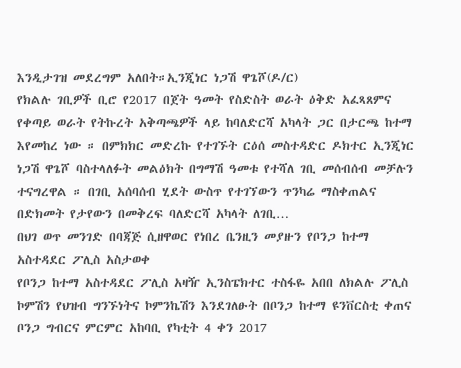እንዲታገዝ መደረግም አለበት።ኢንጂነር ነጋሽ ዋጌሾ(ዶ/ር)
የክልሉ ገቢዎች ቢሮ የ2017 በጀት ዓመት የስድስት ወራት ዕቅድ አፈጻጸምና የቀጣይ ወራት የትኩረት አቅጣጫዎች ላይ ከባለድርሻ አካላት ጋር በታርጫ ከተማ እየመከረ ነው ። በምክክር መድረኩ የተገኙት ርዕሰ መስተዳድር ዶክተር ኢንጂነር ነጋሽ ዋጌሾ ባስተላለፉት መልዕክት በግማሽ ዓመቱ የተሻለ ገቢ መሰብሰብ መቻሉን ተናግረዋል ። በገቢ አሰባሰብ ሂደት ውስጥ የተገኘውን ጥንካሬ ማስቀጠልና በድክመት የታየውን በመቅረፍ ባለድርሻ አካላት ለገቢ…
በህገ ወጥ መንገድ በባጃጅ ሲዘዋወር የነበረ ቤንዚን መያዙን የቦንጋ ከተማ አስተዳደር ፖሊስ አስታወቀ
የቦንጋ ከተማ አስተዳደር ፖሊስ አዛዥ ኢንስፔክተር ተስፋዬ አበበ ለክልሉ ፖሊስ ኮምሽን የህዝብ ግንኙነትና ኮምንኬሽን እንደገለፁት በቦንጋ ከተማ ዩንቨርስቲ ቀጠና ቦንጋ ግብርና ምርምር አከባቢ የካቲት 4 ቀን 2017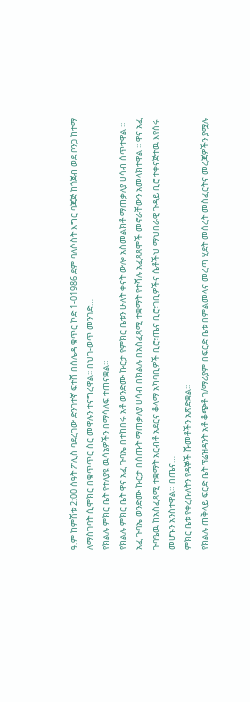ዓ.ም ከምሽቱ 2:00 ሰዓት ፖሊስ ባደረገው ድንገተኛ ፍተሸ በሰሌዳ ቁጥር ኮድ 1-01986 ደም ባለሶስት እግር ባጃጅ ከጎጀብ ወደ ቦንጋ ከተማ ለማስገባት ሲሞክር በቁጥጥር ስር መዋሉን ተናግረዋል፡፡ በህገ-ወጥ መንገድ…
የክልሉ ምክር ቤት የተለያዩ ዉሳኔዎችን በማሳለፍ ተጠናቋል።
የክልሉ ምክር ቤት ዋና አፈ ጉባኤ በተከበሩ አቶ ወንድሙ ኩርታ የምክር ቤቱን ሁለት ቀናት ውሎ አስመልክቶ ማጠቃለያ ሀሳብ ሰጥተዋል ፡፡ አፈ ጉባኤ ወንድሙ ኩርታ በሰጡት ማጠቃለያ ሀሳብ በክልሉ በአስፈጻሚ ተቋማት የተሻሉ አፈጻጸሞች መኖራቸውን አመላክተዋል ፡፡ ዋና አፈ ጉባዔዉ ከአስፈጻሚ ተቋማት አርብቶ አደርና ቆላማ አካባቢዎች ቢሮ፣ጤና ቢሮ፣ገቢዎችና ሴቶችህ ማህበራዊ ጉዳይ ቢሮ ተቀናጅተዉ እየሰሩ መሆኑን አንስተዋል። በጤና…
ምክር ቤቱ የቀረቡለትን የዳኞች ሹመቶችን አጽድቋል፡፡
የክልሉ ጠቅላይ ፍርድ ቤት ፕሬዝዳንት አቶ ቆጭቶ ገ/ማሪያም በፍርድ ቤቱ በምልመላና መረጣ ሂደት መሰረት መስፈርትና መረጃዎችን ያሟሉ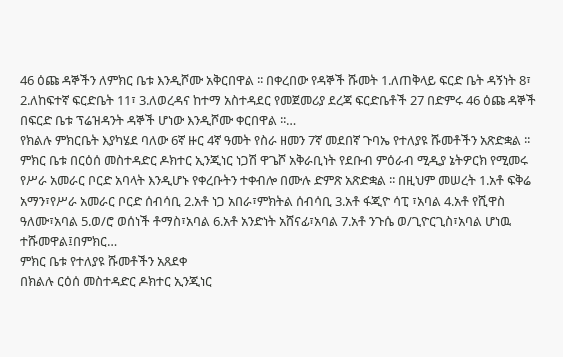46 ዕጩ ዳኞችን ለምክር ቤቱ እንዲሾሙ አቅርበዋል ፡፡ በቀረበው የዳኞች ሹመት 1.ለጠቅላይ ፍርድ ቤት ዳኝነት 8፣ 2.ለከፍተኛ ፍርድቤት 11፣ 3.ለወረዳና ከተማ አስተዳደር የመጀመሪያ ደረጃ ፍርድቤቶች 27 በድምሩ 46 ዕጩ ዳኞች በፍርድ ቤቱ ፕሬዝዳንት ዳኞች ሆነው እንዲሾሙ ቀርበዋል ፡፡…
የክልሉ ምክርቤት እያካሄደ ባለው 6ኛ ዙር 4ኛ ዓመት የስራ ዘመን 7ኛ መደበኛ ጉባኤ የተለያዩ ሹመቶችን አጽድቋል ፡፡
ምክር ቤቱ በርዕሰ መስተዳድር ዶክተር ኢንጂነር ነጋሽ ዋጌሾ አቅራቢነት የደቡብ ምዕራብ ሚዲያ ኔትዎርክ የሚመሩ የሥራ አመራር ቦርድ አባላት እንዲሆኑ የቀረቡትን ተቀብሎ በሙሉ ድምጽ አጽድቋል ፡፡ በዚህም መሠረት 1.አቶ ፍቅሬ አማን፣የሥራ አመራር ቦርድ ሰብሳቢ 2.አቶ ነጋ አበራ፣ምክትል ሰብሳቢ 3.አቶ ፋጂዮ ሳፒ ፣አባል 4.አቶ የሺዋስ ዓለሙ፣አባል 5.ወ/ሮ ወሰነች ቶማስ፣አባል 6.አቶ አንድነት አሸናፊ፣አባል 7.አቶ ንጉሴ ወ/ጊዮርጊስ፣አባል ሆነዉ ተሹመዋል፤በምክር…
ምክር ቤቱ የተለያዩ ሹመቶችን አጸደቀ
በክልሉ ርዕሰ መስተዳድር ዶክተር ኢንጂነር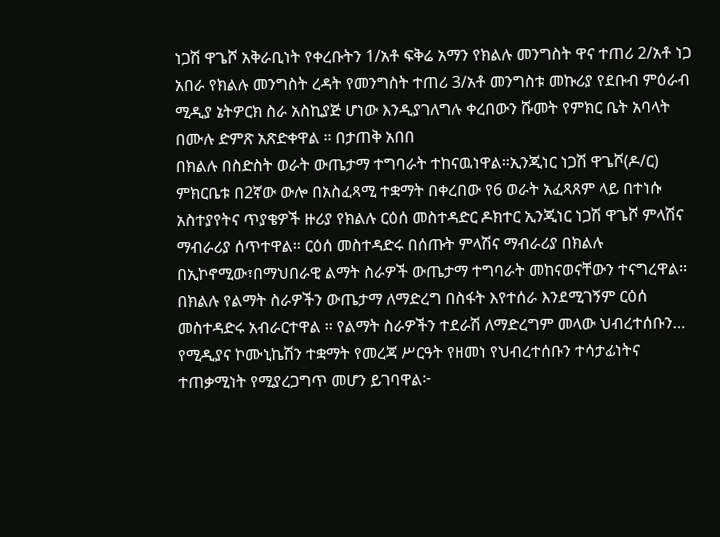ነጋሽ ዋጌሾ አቅራቢነት የቀረቡትን 1/አቶ ፍቅሬ አማን የክልሉ መንግስት ዋና ተጠሪ 2/አቶ ነጋ አበራ የክልሉ መንግስት ረዳት የመንግስት ተጠሪ 3/አቶ መንግስቱ መኩሪያ የደቡብ ምዕራብ ሚዲያ ኔትዎርክ ስራ አስኪያጅ ሆነው እንዲያገለግሉ ቀረበውን ሹመት የምክር ቤት አባላት በሙሉ ድምጽ አጽድቀዋል ፡፡ በታጠቅ አበበ
በክልሉ በስድስት ወራት ውጤታማ ተግባራት ተከናዉነዋል።ኢንጂነር ነጋሽ ዋጌሾ(ዶ/ር)
ምክርቤቱ በ2ኛው ውሎ በአስፈጻሚ ተቋማት በቀረበው የ6 ወራት አፈጻጸም ላይ በተነሱ አስተያየትና ጥያቄዎች ዙሪያ የክልሉ ርዕሰ መስተዳድር ዶክተር ኢንጂነር ነጋሽ ዋጌሾ ምላሽና ማብራሪያ ሰጥተዋል፡፡ ርዕሰ መስተዳድሩ በሰጡት ምላሽና ማብራሪያ በክልሉ በኢኮኖሚው፣በማህበራዊ ልማት ስራዎች ውጤታማ ተግባራት መከናወናቸውን ተናግረዋል፡፡ በክልሉ የልማት ስራዎችን ውጤታማ ለማድረግ በስፋት እየተሰራ እንደሚገኝም ርዕሰ መስተዳድሩ አብራርተዋል ፡፡ የልማት ስራዎችን ተደራሽ ለማድረግም መላው ህብረተሰቡን…
የሚዲያና ኮሙኒኬሽን ተቋማት የመረጃ ሥርዓት የዘመነ የህብረተሰቡን ተሳታፊነትና ተጠቃሚነት የሚያረጋግጥ መሆን ይገባዋል፦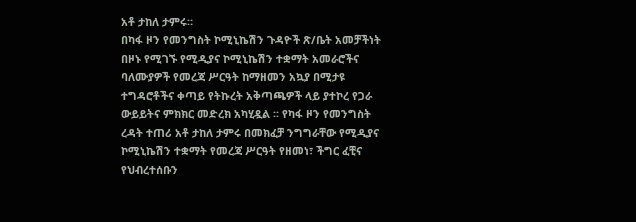አቶ ታከለ ታምሩ።
በካፋ ዞን የመንግስት ኮሚኒኬሽን ጉዳዮች ጽ/ቤት አመቻችነት በዞኑ የሚገኙ የሚዲያና ኮሚኒኬሽን ተቋማት አመራሮችና ባለሙያዎች የመረጃ ሥርዓት ከማዘመን አኳያ በሚታዩ ተግዳሮቶችና ቀጣይ የትኩረት አቅጣጫዎች ላይ ያተኮረ የጋራ ውይይትና ምክክር መድረክ አካሂዷል ፡፡ የካፋ ዞን የመንግስት ረዳት ተጠሪ አቶ ታከለ ታምሩ በመክፈቻ ንግግራቸው የሚዲያና ኮሚኒኬሽን ተቋማት የመረጃ ሥርዓት የዘመነ፣ ችግር ፈቺና የህብረተሰቡን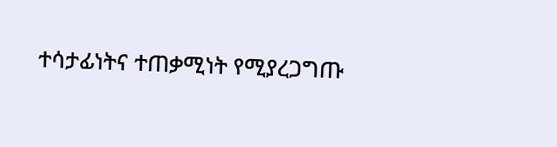ተሳታፊነትና ተጠቃሚነት የሚያረጋግጡ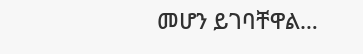መሆን ይገባቸዋል…